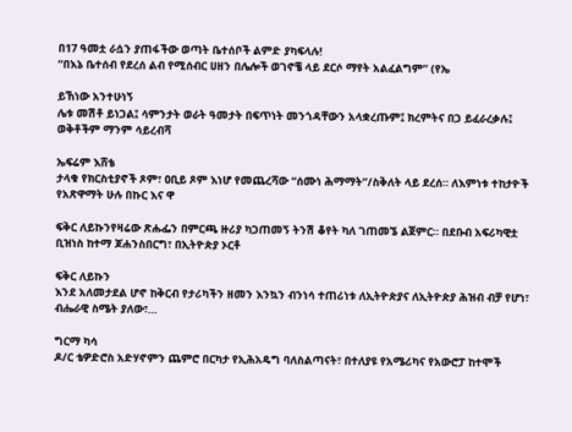በ17 ዓመቷ ራሷን ያጠፋችው ወጣት ቤተሰቦች ልምድ ያካፍላሉ!
“በእኔ ቤተሰብ የደረሰ ልብ የሚሰብር ሀዘን በሌሎች ወገኖቼ ላይ ደርሶ ማየት አልፈልግም” (የኤ

ይኸነው አንተሁነኝ
ሌቱ መሽቶ ይነጋል፤ ሳምንታት ወራት ዓመታት በፍጥነት መንጎዳቸውን አላቋረጡም፤ ክረምትና በጋ ይፈራረቃሉ፤ ወቅቶችም ማንም ሳይረብሻ

ኤፍሬም እሸቴ
ታላቁ የክርስቲያኖች ጾም፣ ዐቢይ ጾም እነሆ የመጨረሻው “ሰሙነ ሕማማት”/ስቅለት ላይ ደረሰ። ለእምነቱ ተከታዮች የአጽዋማት ሁሉ በኩር እና ዋ

ፍቅር ለይኩንየዛሬው ጽሑፌን በምርጫ ዙሪያ ካጋጠመኝ ትንሽ ቆየት ካለ ገጠመኜ ልጀምር። በደቡብ አፍሪካዊቷ ቢዝነስ ከተማ ጆሐንስበርግ፣ በኢትዮጵያ ኦርቶ

ፍቅር ለይኩን
እንደ አለመታደል ሆኖ ከቅርብ የታሪካችን ዘመን እንኳን ብንነሳ ተጠሪነቱ ለኢትዮጵያና ለኢትዮጵያ ሕዝብ ብቻ የሆነ፣ ብሔራዊ ስሜት ያለው፣…

ግርማ ካሳ
ዶ/ር ቴዎድሮስ አድሃኖምን ጨምሮ በርካታ የኢሕአዴግ ባለስልጣናት፣ በተለያዩ የአሜሪካና የአውሮፓ ከተሞች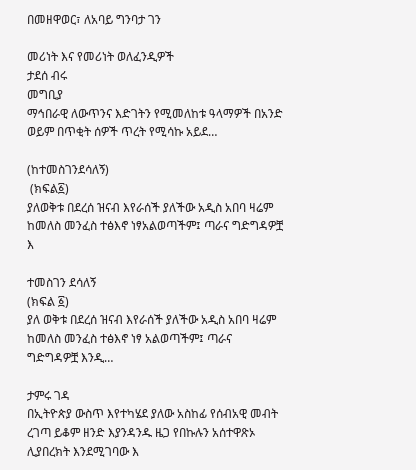በመዘዋወር፣ ለአባይ ግንባታ ገን

መሪነት እና የመሪነት ወለፈንዲዎች
ታደሰ ብሩ
መግቢያ
ማኅበራዊ ለውጥንና እድገትን የሚመለከቱ ዓላማዎች በአንድ ወይም በጥቂት ሰዎች ጥረት የሚሳኩ አይደ…

(ከተመስገንደሳለኝ)
 (ክፍል፩)
ያለወቅቱ በደረሰ ዝናብ እየራሰች ያለችው አዲስ አበባ ዛሬም ከመለስ መንፈስ ተፅእኖ ነፃአልወጣችም፤ ጣራና ግድግዳዎቿ እ

ተመስገን ደሳለኝ
(ክፍል ፩)
ያለ ወቅቱ በደረሰ ዝናብ እየራሰች ያለችው አዲስ አበባ ዛሬም ከመለስ መንፈስ ተፅእኖ ነፃ አልወጣችም፤ ጣራና ግድግዳዎቿ እንዲ…

ታምሩ ገዳ
በኢትዮጵያ ውስጥ እየተካሄደ ያለው አስከፊ የሰብአዊ መብት ረገጣ ይቆም ዘንድ እያንዳንዱ ዜጋ የበኩሉን አሰተዋጽኦ ሊያበረክት እንደሚገባው እ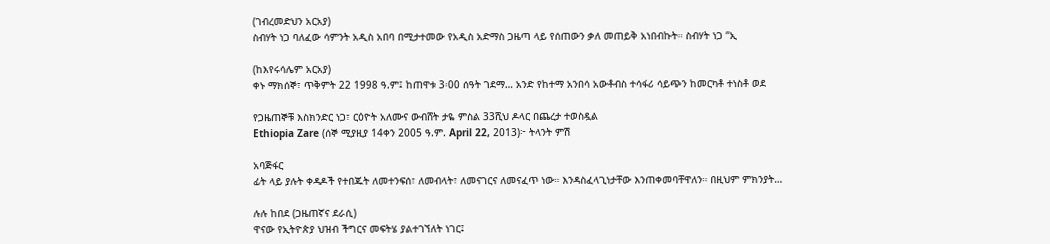(ገብረመድህን አርአያ)
ስብሃት ነጋ ባለፈው ሳምንት አዲስ አበባ በሚታተመው የአዲስ አድማስ ጋዜጣ ላይ የሰጠውን ቃለ መጠይቅ አነበብኩት። ስብሃት ነጋ “ኢ

(ከእየሩሳሌም አርአያ)
ቀኑ ማክሰኞ፣ ጥቅምት 22 1998 ዓ.ም፤ ከጠዋቱ 3፡00 ሰዓት ገደማ… አንድ የከተማ አንበሳ አውቶብስ ተሳፋሪ ሳይጭን ከመርካቶ ተነስቶ ወደ

የጋዜጠኞቹ እስክንድር ነጋ፣ ርዕዮት አለሙና ውብሸት ታዬ ምስል 33ሺህ ዶላር በጨረታ ተወስዷል
Ethiopia Zare (ሰኞ ሚያዚያ 14ቀን 2005 ዓ.ም. April 22, 2013)፦ ትላንት ምሽ

አባጅፋር
ፊት ላይ ያሉት ቀዳዶች የተበጁት ለመተንፍሰ፣ ለመብላት፣ ለመናገርና ለመናፈጥ ነው። እንዳስፈላጊነታቸው እንጠቀመባቸዋለን። በዚህም ምክንያት…

ሉሉ ከበደ (ጋዜጠኛና ደራሲ)
ዋናው የኢትዮጵያ ህዝብ ችግርና መፍትሄ ያልተገኘለት ነገር፤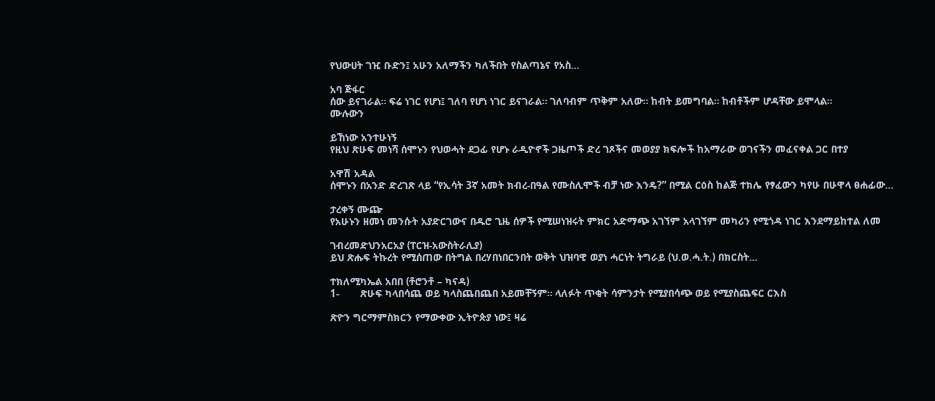የህውሀት ገዢ ቡድን፤ አሁን አለማችን ካለችበት የስልጣኔና የአስ…

አባ ጅፋር
ሰው ይናገራል። ፍሬ ነገር የሆነ፤ ገለባ የሆነ ነገር ይናገራል። ገለባብም ጥቅም አለው። ከብት ይመግባል። ከብቶችም ሆዳቸው ይሞላል።
ሙሉውን

ይኸነው አንተሁነኝ
የዚህ ጽሁፍ መነሻ ሰሞኑን የህወሓት ደጋፊ የሆኑ ራዲዮኖች ጋዜጦች ድረ ገጾችና መወያያ ክፍሎች ከአማራው ወገናችን መፈናቀል ጋር በተያ

አዋሽ አዳል
ሰሞኑን በአንድ ድረገጽ ላይ “የኢሳት 3ኛ አመት ክብረ-በዓል የሙስሊሞች ብቻ ነው እንዴ?” በሚል ርዕስ ከልጅ ተክሌ የፃፈውን ካየሁ በሁዋላ ፀሐፊው…

ታረቀኝ ሙጬ
የአሁኑን ዘመነ መንሱት አያድርገውና በዱሮ ጊዜ ሰዎች የሚሠነዝሩት ምክር አድማጭ አገኘም አላገኘም መካሪን የሚጎዳ ነገር እንደማይከተል ለመ

ገብረመድህንአርአያ (ፐርዝ-አውስትራሊያ)
ይህ ጽሑፍ ትኩረት የሚሰጠው በትግል በረሃበነበርንበት ወቅት ህዝባዊ ወያነ ሓርነት ትግራይ (ህ.ወ.ሓ.ት.) በክርስት…

ተክለሚካኤል አበበ (ቶሮንቶ – ካናዳ)
1-       ጽሁፍ ካላበሳጨ ወይ ካላስጨበጨበ አይመቸኝም። ላለፉት ጥቂት ሳምንታት የሚያበሳጭ ወይ የሚያስጨፍር ርእስ

ጽዮን ግርማምስክርን የማውቀው ኢትዮጵያ ነው፤ ዛሬ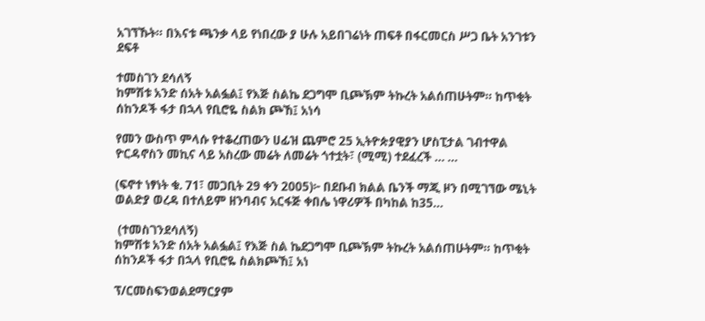አገኘኹት። በእናቱ ጫንቃ ላይ የነበረው ያ ሁሉ አይበገሬነት ጠፍቶ በፋርመርስ ሥጋ ቤት አንገቱን ደፍቶ

ተመስገን ደሳለኝ
ከምሽቱ አንድ ሰአት አልፏል፤ የእጅ ስልኬ ደጋግሞ ቢጮኽም ትኩረት አልሰጠሁትም። ከጥቂት ሰከንዶች ፋታ በኋላ የቢሮዬ ስልክ ጮኸ፤ አነሳ

የመን ውስጥ ምላሱ የተቆረጠውን ሀፊዝ ጨምሮ 25 ኢትዮጵያዊያን ሆስፒታል ገብተዋል
ዮርዳኖስን መኪና ላይ አስረው መሬት ለመሬት ጎተቷት፣ (ሚሚ) ተደፈረች … …

(ፍኖተ ነፃነት ቁ. 71፣ መጋቢት 29 ቀን 2005)፦ በደቡብ ክልል ቤንች ማጂ ዞን በሚገኘው ሜኒት ወልድያ ወረዳ በተለይም ዘንባብና አርፋጅ ቀበሌ ነዋሪዎች በካከል ከ35…

 (ተመስገንደሳለኝ)
ከምሽቱ አንድ ሰአት አልፏል፤ የእጅ ስል ኬደጋግሞ ቢጮኽም ትኩረት አልሰጠሁትም። ከጥቂት ሰከንዶች ፋታ በኋላ የቢሮዬ ስልክጮኸ፤ አነ

ፕ/ርመስፍንወልደማርያም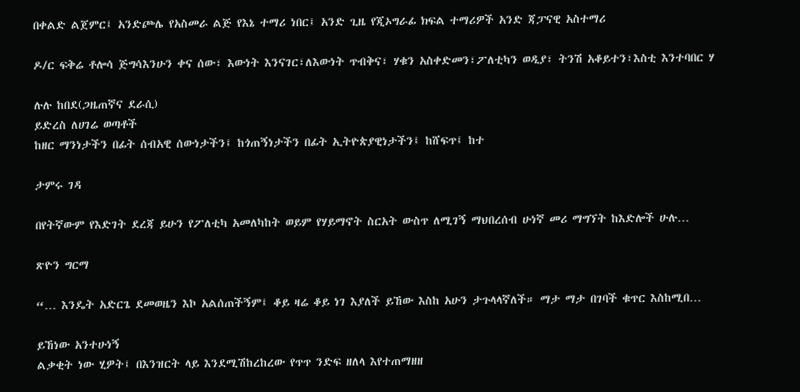በቀልድ ልጀምር፤ አንድጮሌ የአስመራ ልጅ የእኔ ተማሪ ነበር፤ አንድ ጊዜ የጂኦግራፊ ክፍል ተማሪዎች አንድ ጃፓናዊ አስተማሪ

ዶ/ር ፍቅሬ ቶሎሳ ጅግሳእንሁን ቀና ሰው፣ እውነት እንናገር፣ለእውነት ጥብቅና፣ ሃቁን አስቀድመን፣ፖለቲካን ወዲያ፣ ትንሽ አቆይተን፣እስቲ እንተባበር ሃ

ሉሉ ከበደ(ጋዜጠኛና ደራሲ)
ይድረስ ለሀገሬ ወጣቶች
ከዘር ማንነታችን በፊት ሰብአዊ ሰውነታችን፤ ከጎጠኝነታችን በፊት ኢትዮጵያዊነታችን፤ ከሸፍጥ፤ ከተ

ታምሩ ገዳ

በየትኛውም የእድገት ደረጃ ይሁን የፖለቲካ አመለካከት ወይም የሃይማኖት ስርአት ውስጥ ለሚገኝ ማህበረሰብ ሁነኛ መሪ ማግኘት ከእድሎች ሁሉ…

ጽዮን ግርማ

“… እንዴት አድርጌ ደመወዜን እኮ አልሰጠችኝም፤ ቆይ ዛሬ ቆይ ነገ እያለች ይኸው እስከ አሁን ታጉላላኛለች። ማታ ማታ በገባች ቁጥር እስከሚበ…

ይኸነው አንተሁነኝ
ልቃቂት ነው ሂዎት፤ በእንዝርት ላይ እንደሚሽከረከረው የጥጥ ንድፍ ዘለላ እየተጠማዘዘ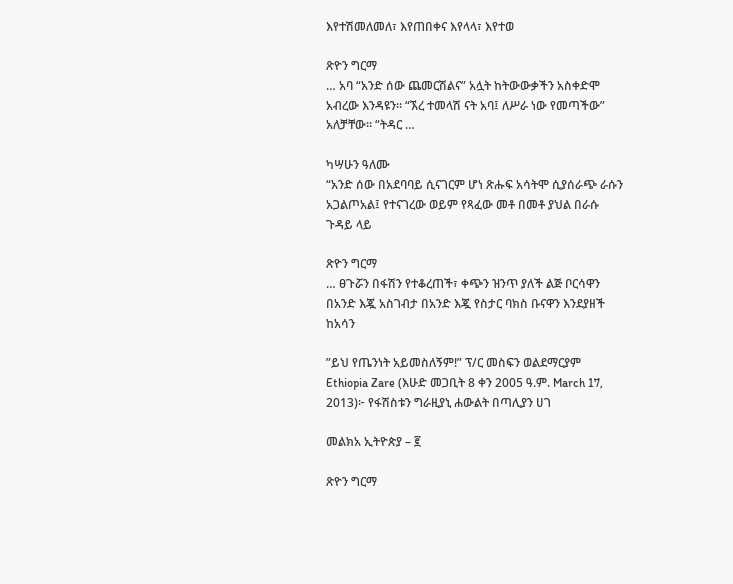እየተሽመለመለ፣ እየጠበቀና እየላላ፣ እየተወ

ጽዮን ግርማ
… አባ “አንድ ሰው ጨመርሽልና” አሏት ከትውውቃችን አስቀድሞ አብረው እንዳዩን። “ኧረ ተመላሽ ናት አባ፤ ለሥራ ነው የመጣችው” አለቻቸው። “ትዳር …

ካሣሁን ዓለሙ
“አንድ ሰው በአደባባይ ሲናገርም ሆነ ጽሑፍ አሳትሞ ሲያሰራጭ ራሱን አጋልጦአል፤ የተናገረው ወይም የጻፈው መቶ በመቶ ያህል በራሱ ጉዳይ ላይ

ጽዮን ግርማ
… ፀጉሯን በፋሽን የተቆረጠች፣ ቀጭን ዝንጥ ያለች ልጅ ቦርሳዋን በአንድ እጇ አስገብታ በአንድ እጇ የስታር ባክስ ቡናዋን እንደያዘች ከአሳን

”ይህ የጤንነት አይመስለኝም!” ፕ/ር መስፍን ወልደማርያም
Ethiopia Zare (እሁድ መጋቢት 8 ቀን 2005 ዓ.ም. March 17, 2013)፦ የፋሽስቱን ግራዚያኒ ሐውልት በጣሊያን ሀገ

መልክአ ኢትዮጵያ – ፪

ጽዮን ግርማ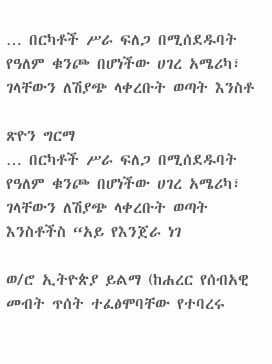… በርካቶች ሥራ ፍለጋ በሚሰደዱባት የዓለም ቁንጮ በሆነችው ሀገረ አሜሪካ፣ ገላቸውን ለሽያጭ ላቀረቡት ወጣት እንስቶ

ጽዮን ግርማ
… በርካቶች ሥራ ፍለጋ በሚሰደዱባት የዓለም ቁንጮ በሆነችው ሀገረ አሜሪካ፣ ገላቸውን ለሽያጭ ላቀረቡት ወጣት እንስቶችስ “አይ የእንጀራ ነገ

ወ/ሮ ኢትዮጵያ ይልማ (ከሐረር የሰብአዊ መብት ጥሰት ተፈፅሞባቸው የተባረሩ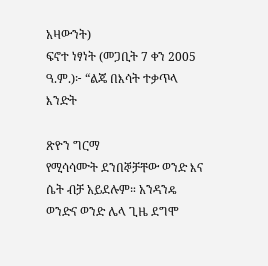አዛውንት)
ፍኖተ ነፃነት (መጋቢት 7 ቀን 2005 ዓ.ም.)፦ “ልጄ በእሳት ተቃጥላ እንድት

ጽዮን ግርማ
የሚሳሳሙት ደንበኞቻቸው ወንድ እና ሴት ብቻ አይደሉም። አንዳንዴ ወንድና ወንድ ሌላ ጊዜ ደግሞ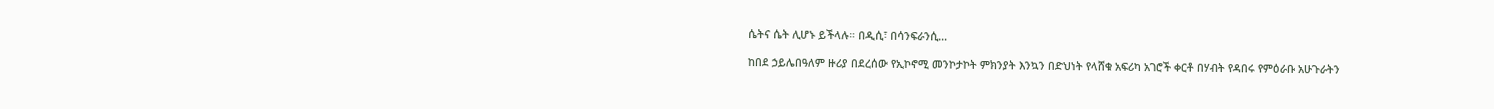ሴትና ሴት ሊሆኑ ይችላሉ። በዲሲ፣ በሳንፍራንሲ…

ከበደ ኃይሌበዓለም ዙሪያ በደረሰው የኢኮኖሚ መንኮታኮት ምክንያት እንኳን በድህነት የላሸቁ አፍሪካ አገሮች ቀርቶ በሃብት የዳበሩ የምዕራቡ አሁጉራትን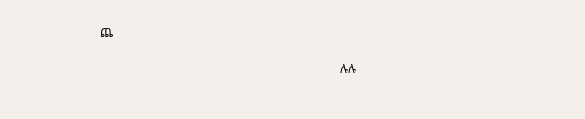ጨ

                                                                                ሉሉ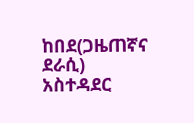ከበደ(ጋዜጠኛና ደራሲ)
አስተዳደር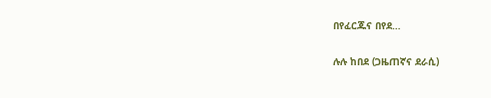በየፈርጁና በየደ…

ሉሉ ከበደ (ጋዜጠኛና ደራሲ)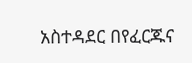አስተዳደር በየፈርጁና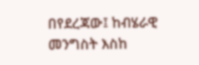በየደረጃው፤ ከብሄራዊ መንግስት እስከ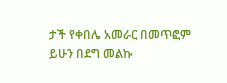ታች የቀበሌ አመራር በመጥፎም ይሁን በደግ መልኩ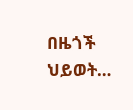በዜጎች ህይወት…